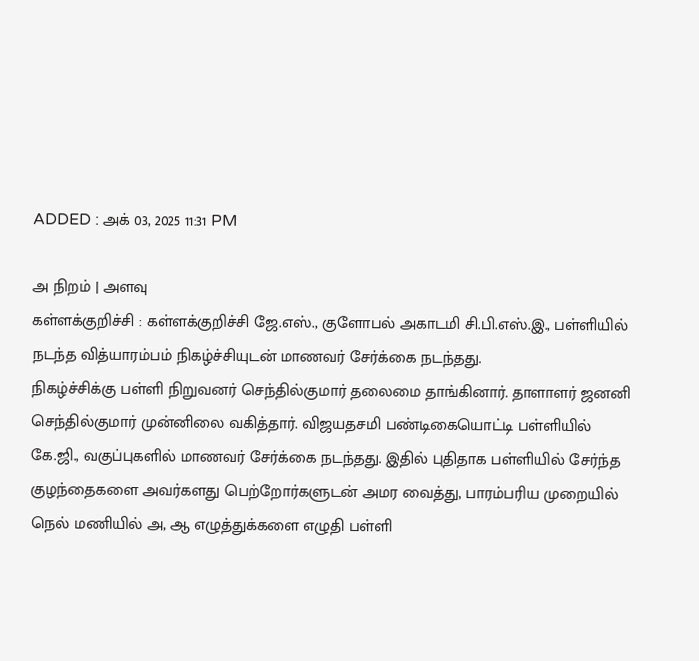ADDED : அக் 03, 2025 11:31 PM

அ நிறம் | அளவு
கள்ளக்குறிச்சி : கள்ளக்குறிச்சி ஜே.எஸ்., குளோபல் அகாடமி சி.பி.எஸ்.இ., பள்ளியில் நடந்த வித்யாரம்பம் நிகழ்ச்சியுடன் மாணவர் சேர்க்கை நடந்தது.
நிகழ்ச்சிக்கு பள்ளி நிறுவனர் செந்தில்குமார் தலைமை தாங்கினார். தாளாளர் ஜனனி செந்தில்குமார் முன்னிலை வகித்தார். விஜயதசமி பண்டிகையொட்டி பள்ளியில் கே.ஜி., வகுப்புகளில் மாணவர் சேர்க்கை நடந்தது. இதில் புதிதாக பள்ளியில் சேர்ந்த குழந்தைகளை அவர்களது பெற்றோர்களுடன் அமர வைத்து, பாரம்பரிய முறையில் நெல் மணியில் அ, ஆ எழுத்துக்களை எழுதி பள்ளி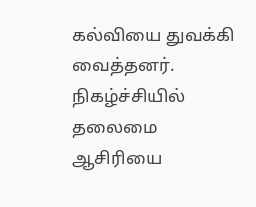கல்வியை துவக்கி வைத்தனர்.
நிகழ்ச்சியில் தலைமை ஆசிரியை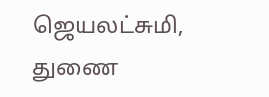ஜெயலட்சுமி, துணை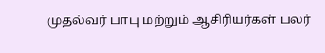முதல்வர் பாபு மற்றும் ஆசிரியர்கள் பலர்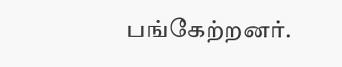பங்கேற்றனர்.